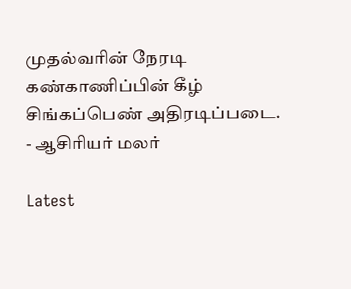முதல்வரின் நேரடி கண்காணிப்பின் கீழ் சிங்கப்பெண் அதிரடிப்படை. - ஆசிரியர் மலர்

Latest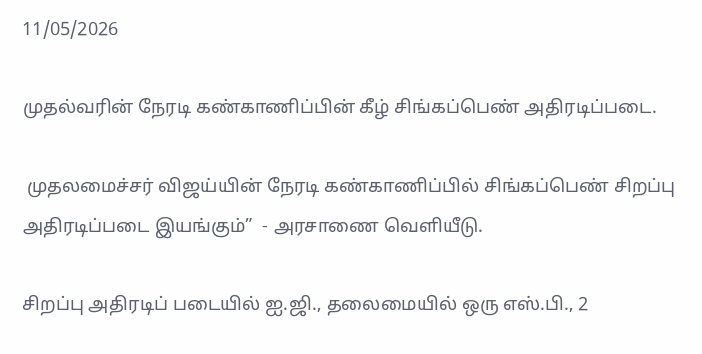11/05/2026

முதல்வரின் நேரடி கண்காணிப்பின் கீழ் சிங்கப்பெண் அதிரடிப்படை.

 முதலமைச்சர் விஜய்யின் நேரடி கண்காணிப்பில் சிங்கப்பெண் சிறப்பு அதிரடிப்படை இயங்கும்”  - அரசாணை வெளியீடு.

சிறப்பு அதிரடிப் படையில் ஐ.ஜி., தலைமையில் ஒரு எஸ்.பி., 2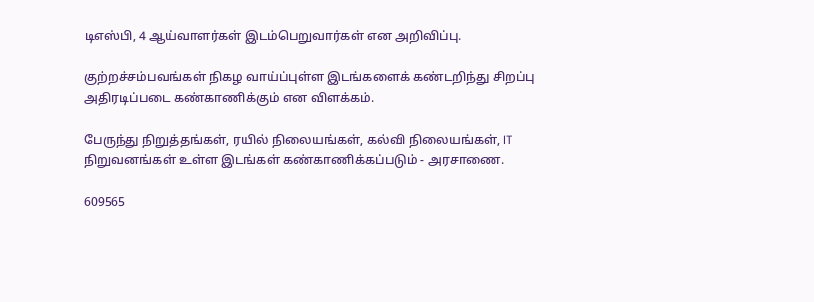டிஎஸ்பி, 4 ஆய்வாளர்கள் இடம்பெறுவார்கள் என அறிவிப்பு.

குற்றச்சம்பவங்கள் நிகழ வாய்ப்புள்ள இடங்களைக் கண்டறிந்து சிறப்பு அதிரடிப்படை கண்காணிக்கும் என விளக்கம்.

பேருந்து நிறுத்தங்கள், ரயில் நிலையங்கள், கல்வி நிலையங்கள், IT நிறுவனங்கள் உள்ள இடங்கள் கண்காணிக்கப்படும் - அரசாணை.

609565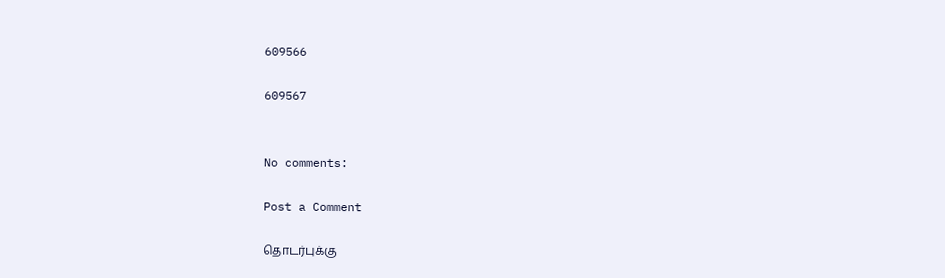609566

609567


No comments:

Post a Comment

தொடர்புக்கு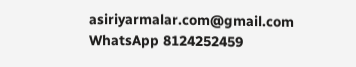asiriyarmalar.com@gmail.com WhatsApp 8124252459